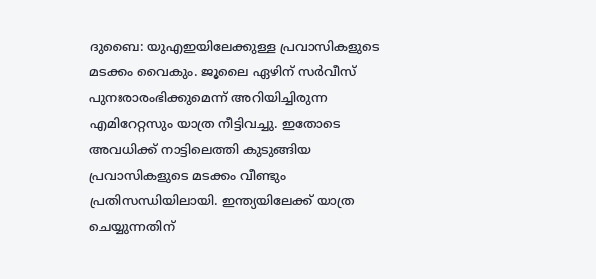ദുബൈ: യുഎഇയിലേക്കുള്ള പ്രവാസികളുടെ മടക്കം വൈകും. ജൂലൈ ഏഴിന് സർവീസ് പുനഃരാരംഭിക്കുമെന്ന് അറിയിച്ചിരുന്ന എമിറേറ്റസും യാത്ര നീട്ടിവച്ചു. ഇതോടെ അവധിക്ക് നാട്ടിലെത്തി കുടുങ്ങിയ പ്രവാസികളുടെ മടക്കം വീണ്ടും പ്രതിസന്ധിയിലായി. ഇന്ത്യയിലേക്ക് യാത്ര ചെയ്യുന്നതിന്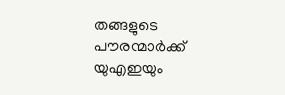തങ്ങളുടെ പൗരന്മാർക്ക് യുഎഇയും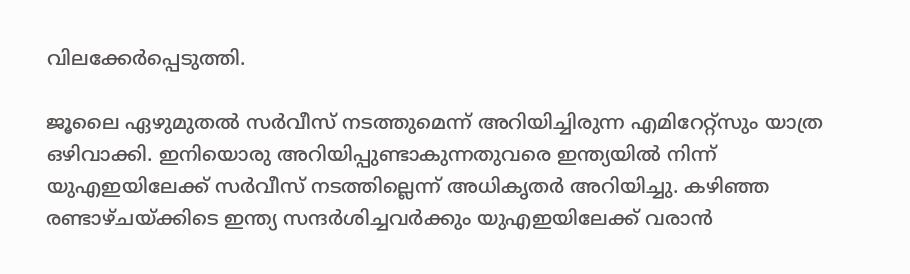വിലക്കേർപ്പെടുത്തി.

ജൂലൈ ഏഴുമുതൽ സർവീസ് നടത്തുമെന്ന് അറിയിച്ചിരുന്ന എമിറേറ്റ്‌സും യാത്ര ഒഴിവാക്കി. ഇനിയൊരു അറിയിപ്പുണ്ടാകുന്നതുവരെ ഇന്ത്യയിൽ നിന്ന് യുഎഇയിലേക്ക് സർവീസ് നടത്തില്ലെന്ന് അധികൃതർ അറിയിച്ചു. കഴിഞ്ഞ രണ്ടാഴ്ചയ്ക്കിടെ ഇന്ത്യ സന്ദർശിച്ചവർക്കും യുഎഇയിലേക്ക് വരാൻ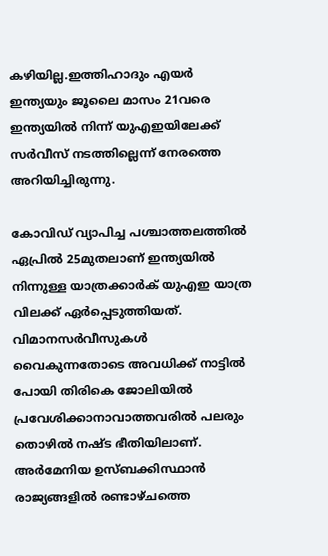കഴിയില്ല.ഇത്തിഹാദും എയർ ഇന്ത്യയും ജൂലൈ മാസം 21വരെ ഇന്ത്യയിൽ നിന്ന് യുഎഇയിലേക്ക് സർവീസ് നടത്തില്ലെന്ന് നേരത്തെ അറിയിച്ചിരുന്നു.

കോവിഡ് വ്യാപിച്ച പശ്ചാത്തലത്തിൽ ഏപ്രിൽ 25മുതലാണ് ഇന്ത്യയിൽ നിന്നുള്ള യാത്രക്കാർക് യുഎഇ യാത്ര വിലക്ക് ഏർപ്പെടുത്തിയത്. വിമാനസർവീസുകൾ വൈകുന്നതോടെ അവധിക്ക് നാട്ടിൽ പോയി തിരികെ ജോലിയിൽ പ്രവേശിക്കാനാവാത്തവരിൽ പലരും തൊഴിൽ നഷ്ട ഭീതിയിലാണ്. അർമേനിയ ഉസ്ബക്കിസ്ഥാൻ രാജ്യങ്ങളിൽ രണ്ടാഴ്ചത്തെ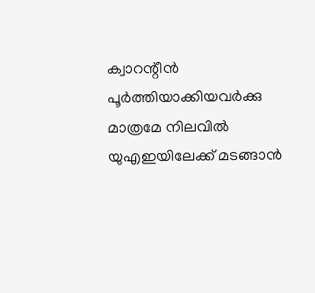ക്വാറന്റീൻ പൂർത്തിയാക്കിയവർക്കു മാത്രമേ നിലവിൽ യുഎഇയിലേക്ക് മടങ്ങാൻ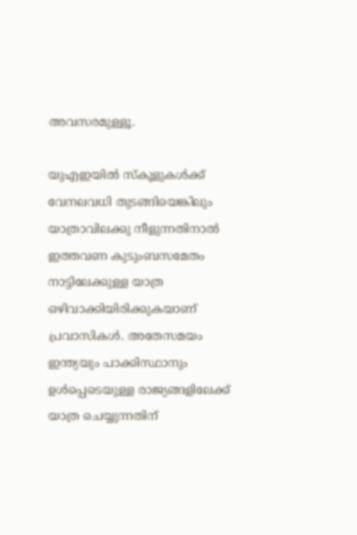അവസരമുള്ളൂ.

യുഎഇയിൽ സ്‌കൂളുകൾക്ക് വേനലവധി തുടങ്ങിയെങ്കിലും യാത്രാവിലക്കു നീളുന്നതിനാൽ ഇത്തവണ കുടുംബസമേതം നാട്ടിലേക്കുള്ള യാത്ര ഒഴിവാക്കിയിരിക്കുകയാണ് പ്രവാസികൾ. അതേസമയം ഇന്ത്യയും പാക്കിസ്ഥാനും ഉൾപ്പെടെയുള്ള രാജ്യങ്ങളിലേക്ക് യാത്ര ചെയ്യുന്നതിന്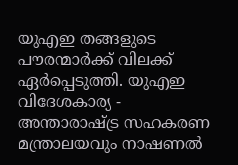യുഎഇ തങ്ങളുടെ പൗരന്മാർക്ക് വിലക്ക് ഏർപ്പെടുത്തി. യുഎഇ വിദേശകാര്യ - അന്താരാഷ്ട്ര സഹകരണ മന്ത്രാലയവും നാഷണൽ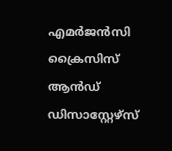എമർജൻസി ക്രൈസിസ് ആൻഡ് ഡിസാസ്റ്റേഴ്‌സ്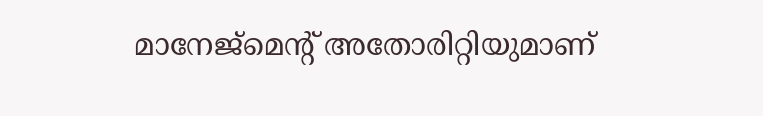മാനേജ്‌മെന്റ് അതോരിറ്റിയുമാണ്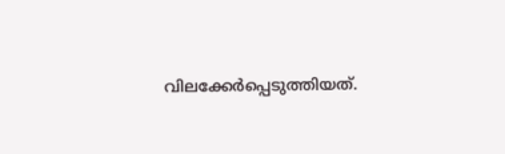വിലക്കേർപ്പെടുത്തിയത്.